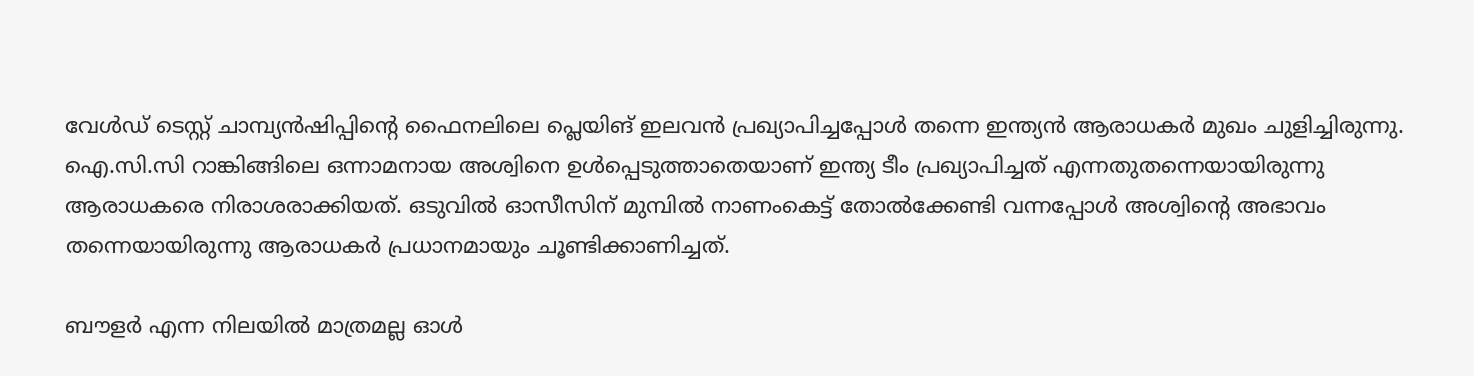വേള്‍ഡ് ടെസ്റ്റ് ചാമ്പ്യന്‍ഷിപ്പിന്റെ ഫൈനലിലെ പ്ലെയിങ് ഇലവന്‍ പ്രഖ്യാപിച്ചപ്പോള്‍ തന്നെ ഇന്ത്യന്‍ ആരാധകര്‍ മുഖം ചുളിച്ചിരുന്നു. ഐ.സി.സി റാങ്കിങ്ങിലെ ഒന്നാമനായ അശ്വിനെ ഉള്‍പ്പെടുത്താതെയാണ് ഇന്ത്യ ടീം പ്രഖ്യാപിച്ചത് എന്നതുതന്നെയായിരുന്നു ആരാധകരെ നിരാശരാക്കിയത്. ഒടുവില്‍ ഓസീസിന് മുമ്പില്‍ നാണംകെട്ട് തോല്‍ക്കേണ്ടി വന്നപ്പോള്‍ അശ്വിന്റെ അഭാവം തന്നെയായിരുന്നു ആരാധകര്‍ പ്രധാനമായും ചൂണ്ടിക്കാണിച്ചത്.

ബൗളര്‍ എന്ന നിലയില്‍ മാത്രമല്ല ഓള്‍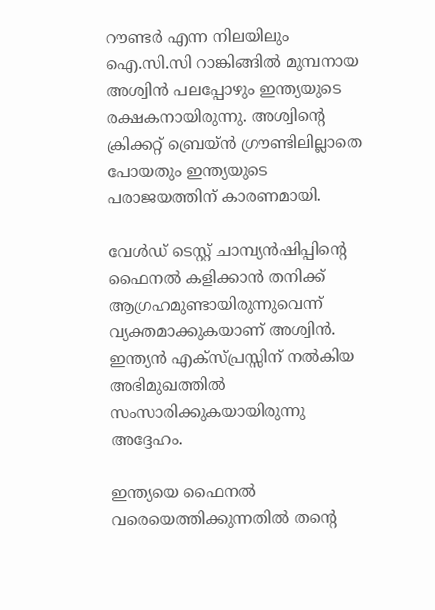റൗണ്ടര്‍ എന്ന നിലയിലും ഐ.സി.സി റാങ്കിങ്ങില്‍ മുമ്പനായ അശ്വിന്‍ പലപ്പോഴും ഇന്ത്യയുടെ രക്ഷകനായിരുന്നു. അശ്വിന്റെ ക്രിക്കറ്റ് ബ്രെയ്ന്‍ ഗ്രൗണ്ടിലില്ലാതെ പോയതും ഇന്ത്യയുടെ പരാജയത്തിന് കാരണമായി.

വേള്‍ഡ് ടെസ്റ്റ് ചാമ്പ്യന്‍ഷിപ്പിന്റെ ഫൈനല്‍ കളിക്കാന്‍ തനിക്ക് ആഗ്രഹമുണ്ടായിരുന്നുവെന്ന് വ്യക്തമാക്കുകയാണ് അശ്വിന്‍. ഇന്ത്യന്‍ എക്‌സ്പ്രസ്സിന് നല്‍കിയ അഭിമുഖത്തില്‍ സംസാരിക്കുകയായിരുന്നു അദ്ദേഹം.

ഇന്ത്യയെ ഫൈനല്‍ വരെയെത്തിക്കുന്നതില്‍ തന്റെ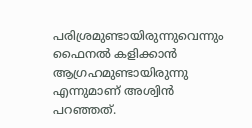പരിശ്രമുണ്ടായിരുന്നുവെന്നും ഫൈനല്‍ കളിക്കാന്‍ ആഗ്രഹമുണ്ടായിരുന്നു എന്നുമാണ് അശ്വിന്‍ പറഞ്ഞത്.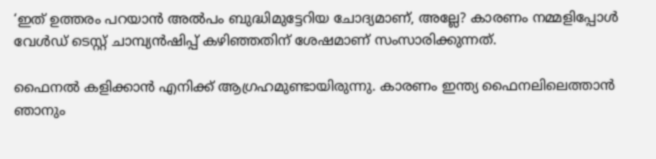‘ഇത് ഉത്തരം പറയാന്‍ അല്‍പം ബുദ്ധിമുട്ടേറിയ ചോദ്യമാണ്, അല്ലേ? കാരണം നമ്മളിപ്പോള്‍ വേള്‍ഡ് ടെസ്റ്റ് ചാമ്പ്യന്‍ഷിപ്പ് കഴിഞ്ഞതിന് ശേഷമാണ് സംസാരിക്കുന്നത്.

ഫൈനല്‍ കളിക്കാന്‍ എനിക്ക് ആഗ്രഹമുണ്ടായിരുന്നു. കാരണം ഇന്ത്യ ഫൈനലിലെത്താന്‍ ഞാനും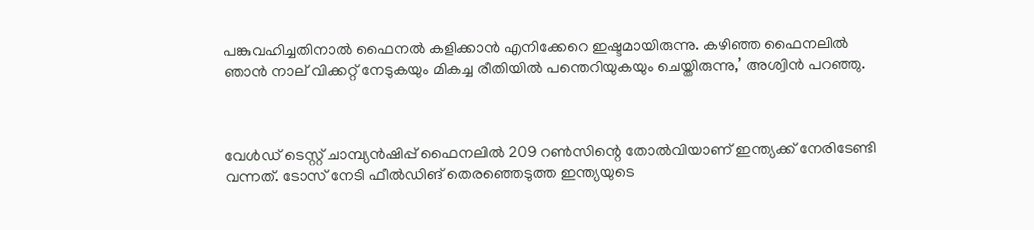പങ്കുവഹിച്ചതിനാല്‍ ഫൈനല്‍ കളിക്കാന്‍ എനിക്കേറെ ഇഷ്ടമായിരുന്നു. കഴിഞ്ഞ ഫൈനലില്‍ ഞാന്‍ നാല് വിക്കറ്റ് നേടുകയും മികച്ച രീതിയില്‍ പന്തെറിയുകയും ചെയ്തിരുന്നു,’ അശ്വിന്‍ പറഞ്ഞു.



വേള്‍ഡ് ടെസ്റ്റ് ചാമ്പ്യന്‍ഷിപ്പ് ഫൈനലില്‍ 209 റണ്‍സിന്റെ തോല്‍വിയാണ് ഇന്ത്യക്ക് നേരിടേണ്ടി വന്നത്. ടോസ് നേടി ഫീല്‍ഡിങ് തെരഞ്ഞെടുത്ത ഇന്ത്യയുടെ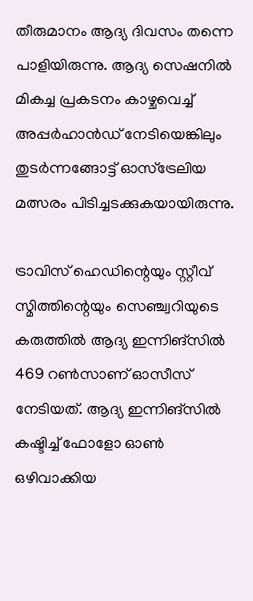തീരുമാനം ആദ്യ ദിവസം തന്നെ പാളിയിരുന്നു. ആദ്യ സെഷനില്‍ മികച്ച പ്രകടനം കാഴ്ചവെച്ച് അപ്പര്‍ഹാന്‍ഡ് നേടിയെങ്കിലും തുടര്‍ന്നങ്ങോട്ട് ഓസ്‌ട്രേലിയ മത്സരം പിടിച്ചടക്കുകയായിരുന്നു.

ട്രാവിസ് ഹെഡിന്റെയും സ്റ്റീവ് സ്മിത്തിന്റെയും സെഞ്ച്വറിയുടെ കരുത്തില്‍ ആദ്യ ഇന്നിങ്‌സില്‍ 469 റണ്‍സാണ് ഓസീസ് നേടിയത്. ആദ്യ ഇന്നിങ്‌സില്‍ കഷ്ടിച്ച് ഫോളോ ഓണ്‍ ഒഴിവാക്കിയ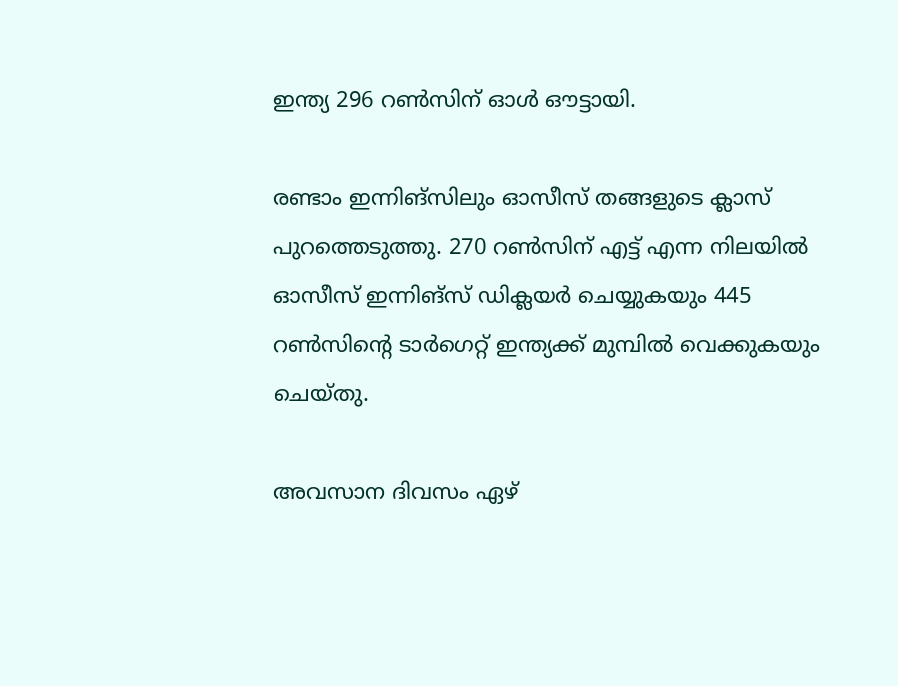ഇന്ത്യ 296 റണ്‍സിന് ഓള്‍ ഔട്ടായി.

രണ്ടാം ഇന്നിങ്‌സിലും ഓസീസ് തങ്ങളുടെ ക്ലാസ് പുറത്തെടുത്തു. 270 റണ്‍സിന് എട്ട് എന്ന നിലയില്‍ ഓസീസ് ഇന്നിങ്‌സ് ഡിക്ലയര്‍ ചെയ്യുകയും 445 റണ്‍സിന്റെ ടാര്‍ഗെറ്റ് ഇന്ത്യക്ക് മുമ്പില്‍ വെക്കുകയും ചെയ്തു.

അവസാന ദിവസം ഏഴ്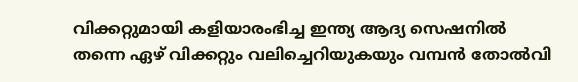വിക്കറ്റുമായി കളിയാരംഭിച്ച ഇന്ത്യ ആദ്യ സെഷനില്‍ തന്നെ ഏഴ് വിക്കറ്റും വലിച്ചെറിയുകയും വമ്പന്‍ തോല്‍വി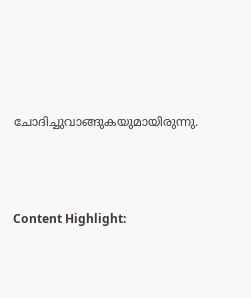ചോദിച്ചുവാങ്ങുകയുമായിരുന്നു.





Content Highlight: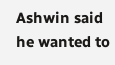Ashwin said he wanted to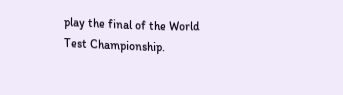play the final of the World Test Championship.